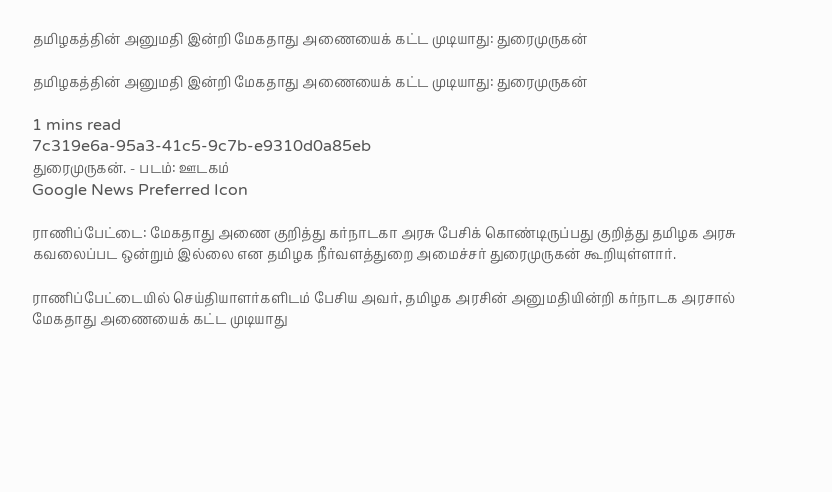தமிழகத்தின் அனுமதி இன்றி மேகதாது அணையைக் கட்ட முடியாது: துரைமுருகன்

தமிழகத்தின் அனுமதி இன்றி மேகதாது அணையைக் கட்ட முடியாது: துரைமுருகன்

1 mins read
7c319e6a-95a3-41c5-9c7b-e9310d0a85eb
துரைமுருகன். - படம்: ஊடகம்
Google News Preferred Icon

ராணிப்பேட்டை: மேகதாது அணை குறித்து கர்நாடகா அரசு பேசிக் கொண்டிருப்பது குறித்து தமிழக அரசு கவலைப்பட ஒன்றும் இல்லை என தமிழக நீர்வளத்துறை அமைச்சர் துரைமுருகன் கூறியுள்ளார்.

ராணிப்பேட்டையில் செய்தியாளர்களிடம் பேசிய அவர், தமிழக அரசின் அனுமதியின்றி கர்நாடக அரசால் மேகதாது அணையைக் கட்ட முடியாது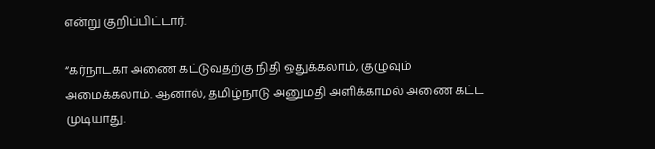என்று குறிப்பிட்டார்.

“கர்நாடகா அணை கட்டுவதற்கு நிதி ஒதுக்கலாம், குழுவும் அமைக்கலாம். ஆனால், தமிழ்நாடு அனுமதி அளிக்காமல் அணை கட்ட முடியாது.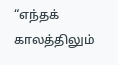“எந்தக் காலத்திலும்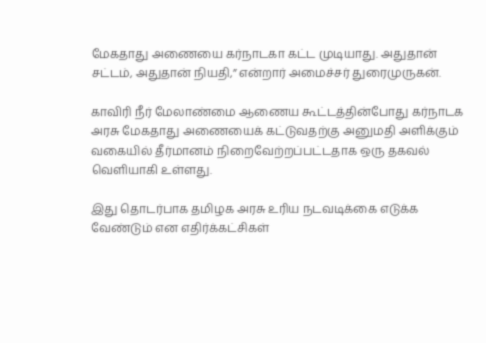மேகதாது அணையை கர்நாடகா கட்ட முடியாது. அதுதான் சட்டம், அதுதான் நியதி,” என்றார் அமைச்சர் துரைமுருகன்.

காவிரி நீர் மேலாண்மை ஆணைய கூட்டத்தின்போது கர்நாடக அரசு மேகதாது அணையைக் கட்டுவதற்கு அனுமதி அளிக்கும் வகையில் தீர்மானம் நிறைவேற்றப்பட்டதாக ஒரு தகவல் வெளியாகி உள்ளது.

இது தொடர்பாக தமிழக அரசு உரிய நடவடிக்கை எடுக்க வேண்டும் என எதிர்க்கட்சிகள்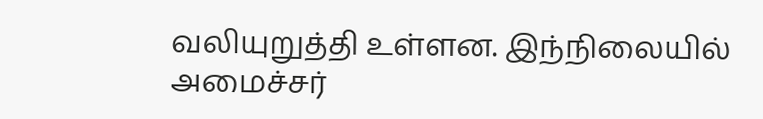வலியுறுத்தி உள்ளன. இந்நிலையில் அமைச்சர்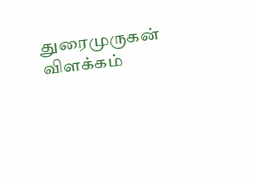துரைமுருகன் விளக்கம்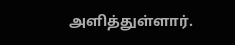அளித்துள்ளார்.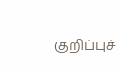குறிப்புச்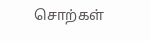சொற்கள்